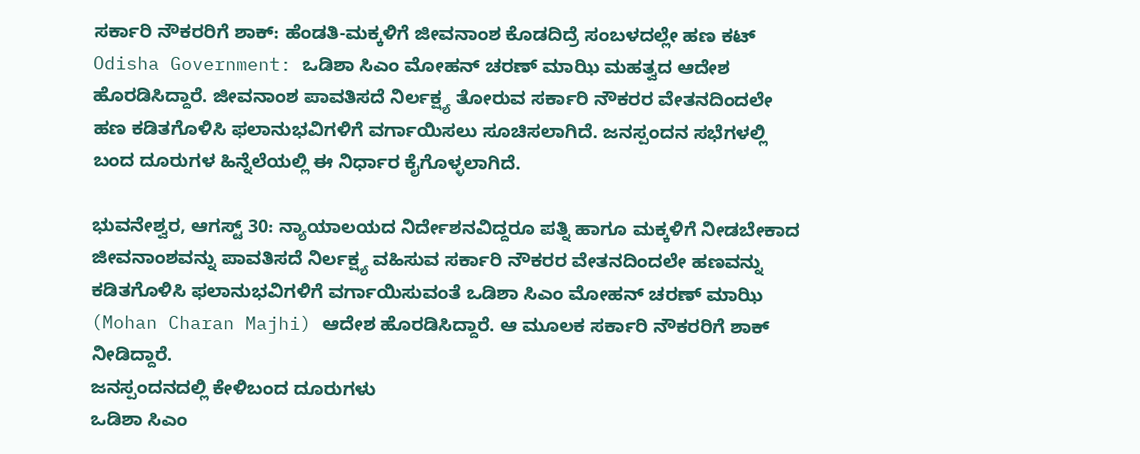ಸರ್ಕಾರಿ ನೌಕರರಿಗೆ ಶಾಕ್: ಹೆಂಡತಿ-ಮಕ್ಕಳಿಗೆ ಜೀವನಾಂಶ ಕೊಡದಿದ್ರೆ ಸಂಬಳದಲ್ಲೇ ಹಣ ಕಟ್
Odisha Government: ಒಡಿಶಾ ಸಿಎಂ ಮೋಹನ್ ಚರಣ್ ಮಾಝಿ ಮಹತ್ವದ ಆದೇಶ ಹೊರಡಿಸಿದ್ದಾರೆ. ಜೀವನಾಂಶ ಪಾವತಿಸದೆ ನಿರ್ಲಕ್ಷ್ಯ ತೋರುವ ಸರ್ಕಾರಿ ನೌಕರರ ವೇತನದಿಂದಲೇ ಹಣ ಕಡಿತಗೊಳಿಸಿ ಫಲಾನುಭವಿಗಳಿಗೆ ವರ್ಗಾಯಿಸಲು ಸೂಚಿಸಲಾಗಿದೆ. ಜನಸ್ಪಂದನ ಸಭೆಗಳಲ್ಲಿ ಬಂದ ದೂರುಗಳ ಹಿನ್ನೆಲೆಯಲ್ಲಿ ಈ ನಿರ್ಧಾರ ಕೈಗೊಳ್ಳಲಾಗಿದೆ.

ಭುವನೇಶ್ವರ, ಆಗಸ್ಟ್ 30: ನ್ಯಾಯಾಲಯದ ನಿರ್ದೇಶನವಿದ್ದರೂ ಪತ್ನಿ ಹಾಗೂ ಮಕ್ಕಳಿಗೆ ನೀಡಬೇಕಾದ ಜೀವನಾಂಶವನ್ನು ಪಾವತಿಸದೆ ನಿರ್ಲಕ್ಷ್ಯ ವಹಿಸುವ ಸರ್ಕಾರಿ ನೌಕರರ ವೇತನದಿಂದಲೇ ಹಣವನ್ನು ಕಡಿತಗೊಳಿಸಿ ಫಲಾನುಭವಿಗಳಿಗೆ ವರ್ಗಾಯಿಸುವಂತೆ ಒಡಿಶಾ ಸಿಎಂ ಮೋಹನ್ ಚರಣ್ ಮಾಝಿ (Mohan Charan Majhi) ಆದೇಶ ಹೊರಡಿಸಿದ್ದಾರೆ. ಆ ಮೂಲಕ ಸರ್ಕಾರಿ ನೌಕರರಿಗೆ ಶಾಕ್ ನೀಡಿದ್ದಾರೆ.
ಜನಸ್ಪಂದನದಲ್ಲಿ ಕೇಳಿಬಂದ ದೂರುಗಳು
ಒಡಿಶಾ ಸಿಎಂ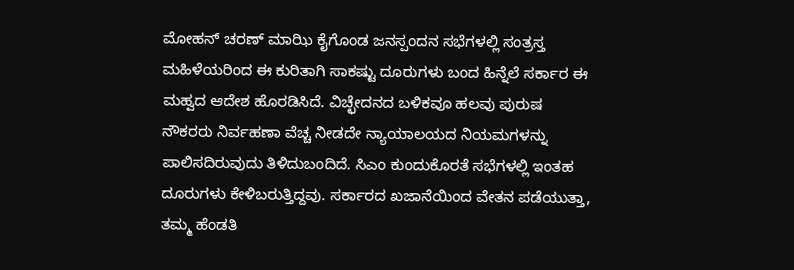ಮೋಹನ್ ಚರಣ್ ಮಾಝಿ ಕೈಗೊಂಡ ಜನಸ್ಪಂದನ ಸಭೆಗಳಲ್ಲಿ ಸಂತ್ರಸ್ತ ಮಹಿಳೆಯರಿಂದ ಈ ಕುರಿತಾಗಿ ಸಾಕಷ್ಟು ದೂರುಗಳು ಬಂದ ಹಿನ್ನೆಲೆ ಸರ್ಕಾರ ಈ ಮಹ್ವದ ಆದೇಶ ಹೊರಡಿಸಿದೆ. ವಿಚ್ಛೇದನದ ಬಳಿಕವೂ ಹಲವು ಪುರುಷ ನೌಕರರು ನಿರ್ವಹಣಾ ವೆಚ್ಚ ನೀಡದೇ ನ್ಯಾಯಾಲಯದ ನಿಯಮಗಳನ್ನು ಪಾಲಿಸದಿರುವುದು ತಿಳಿದುಬಂದಿದೆ. ಸಿಎಂ ಕುಂದುಕೊರತೆ ಸಭೆಗಳಲ್ಲಿ ಇಂತಹ ದೂರುಗಳು ಕೇಳಿಬರುತ್ತಿದ್ದವು. ಸರ್ಕಾರದ ಖಜಾನೆಯಿಂದ ವೇತನ ಪಡೆಯುತ್ತಾ, ತಮ್ಮ ಹೆಂಡತಿ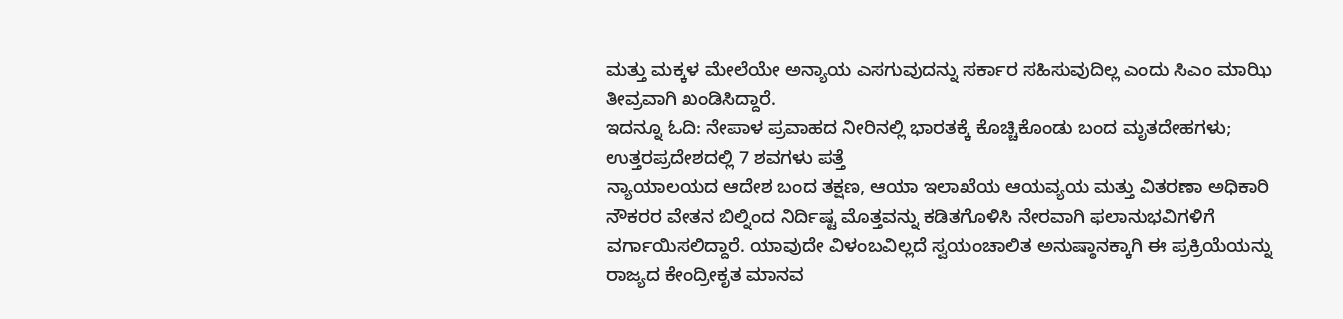ಮತ್ತು ಮಕ್ಕಳ ಮೇಲೆಯೇ ಅನ್ಯಾಯ ಎಸಗುವುದನ್ನು ಸರ್ಕಾರ ಸಹಿಸುವುದಿಲ್ಲ ಎಂದು ಸಿಎಂ ಮಾಝಿ ತೀವ್ರವಾಗಿ ಖಂಡಿಸಿದ್ದಾರೆ.
ಇದನ್ನೂ ಓದಿ: ನೇಪಾಳ ಪ್ರವಾಹದ ನೀರಿನಲ್ಲಿ ಭಾರತಕ್ಕೆ ಕೊಚ್ಚಿಕೊಂಡು ಬಂದ ಮೃತದೇಹಗಳು; ಉತ್ತರಪ್ರದೇಶದಲ್ಲಿ 7 ಶವಗಳು ಪತ್ತೆ
ನ್ಯಾಯಾಲಯದ ಆದೇಶ ಬಂದ ತಕ್ಷಣ, ಆಯಾ ಇಲಾಖೆಯ ಆಯವ್ಯಯ ಮತ್ತು ವಿತರಣಾ ಅಧಿಕಾರಿ ನೌಕರರ ವೇತನ ಬಿಲ್ನಿಂದ ನಿರ್ದಿಷ್ಟ ಮೊತ್ತವನ್ನು ಕಡಿತಗೊಳಿಸಿ ನೇರವಾಗಿ ಫಲಾನುಭವಿಗಳಿಗೆ ವರ್ಗಾಯಿಸಲಿದ್ದಾರೆ. ಯಾವುದೇ ವಿಳಂಬವಿಲ್ಲದೆ ಸ್ವಯಂಚಾಲಿತ ಅನುಷ್ಠಾನಕ್ಕಾಗಿ ಈ ಪ್ರಕ್ರಿಯೆಯನ್ನು ರಾಜ್ಯದ ಕೇಂದ್ರೀಕೃತ ಮಾನವ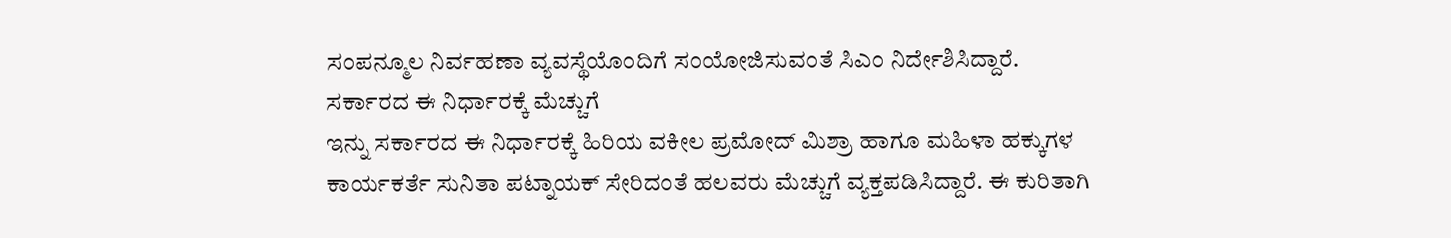ಸಂಪನ್ಮೂಲ ನಿರ್ವಹಣಾ ವ್ಯವಸ್ಥೆಯೊಂದಿಗೆ ಸಂಯೋಜಿಸುವಂತೆ ಸಿಎಂ ನಿರ್ದೇಶಿಸಿದ್ದಾರೆ.
ಸರ್ಕಾರದ ಈ ನಿರ್ಧಾರಕ್ಕೆ ಮೆಚ್ಚುಗೆ
ಇನ್ನು ಸರ್ಕಾರದ ಈ ನಿರ್ಧಾರಕ್ಕೆ ಹಿರಿಯ ವಕೀಲ ಪ್ರಮೋದ್ ಮಿಶ್ರಾ ಹಾಗೂ ಮಹಿಳಾ ಹಕ್ಕುಗಳ ಕಾರ್ಯಕರ್ತೆ ಸುನಿತಾ ಪಟ್ನಾಯಕ್ ಸೇರಿದಂತೆ ಹಲವರು ಮೆಚ್ಚುಗೆ ವ್ಯಕ್ತಪಡಿಸಿದ್ದಾರೆ. ಈ ಕುರಿತಾಗಿ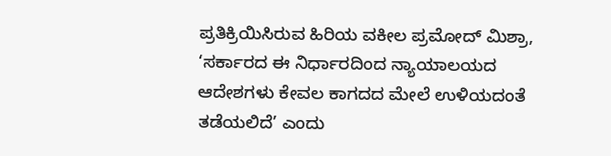ಪ್ರತಿಕ್ರಿಯಿಸಿರುವ ಹಿರಿಯ ವಕೀಲ ಪ್ರಮೋದ್ ಮಿಶ್ರಾ, ‘ಸರ್ಕಾರದ ಈ ನಿರ್ಧಾರದಿಂದ ನ್ಯಾಯಾಲಯದ ಆದೇಶಗಳು ಕೇವಲ ಕಾಗದದ ಮೇಲೆ ಉಳಿಯದಂತೆ ತಡೆಯಲಿದೆ’ ಎಂದು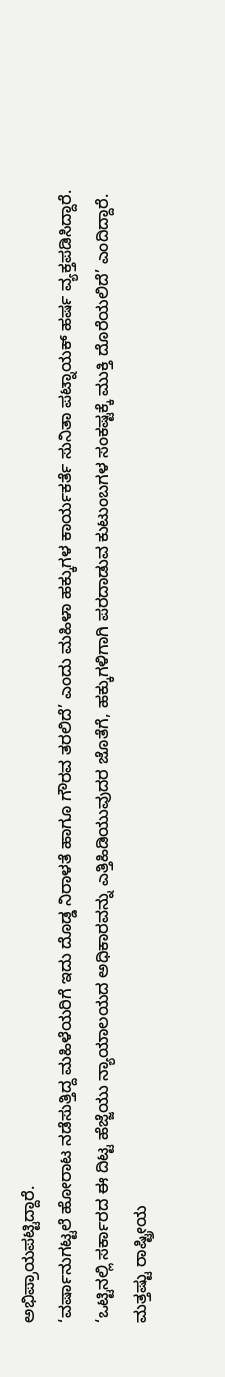ಅಭಿಪ್ರಾಯಪಟ್ಟಿದ್ದಾರೆ.
‘ವರ್ಷಾನುಗಟ್ಟಲೆ ಹೋರಾಟ ನಡೆಸುತ್ತಿದ್ದ ಮಹಿಳೆಯರಿಗೆ ಇದು ದೊಡ್ಡ ನಿರಾಳತೆ ಹಾಗೂ ಗೌರವ ತರಲಿದೆ’ ಎಂದು ಮಹಿಳಾ ಹಕ್ಕುಗಳ ಕಾರ್ಯಕರ್ತೆ ಸುನಿತಾ ಪಟ್ನಾಯಕ್ ಹರ್ಷ ವ್ಯಕ್ತಪಡಿಸಿದ್ದಾರೆ. ‘ಒಟ್ಟಿನಲ್ಲಿ ಸರ್ಕಾರದ ಈ ದಿಟ್ಟ ಹೆಜ್ಜೆಯು ನ್ಯಾಯಾಲಯದ ಅಧಿಕಾರವನ್ನು ಎತ್ತಿಹಿಡಿಯುವುದರ ಜೊತೆಗೆ, ಹಕ್ಕುಗಳಿಗಾಗಿ ಪರದಾಡುವ ಕುಟುಂಬಗಳ ಸಂಕಷ್ಟಕ್ಕೆ ಮುಕ್ತಿ ದೊರೆಯಲಿದೆ’ ಎಂದಿದ್ದಾರೆ.
ಮತ್ತಷ್ಟು ರಾಷ್ಟ್ರೀಯ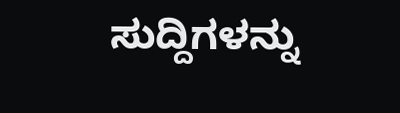ಸುದ್ದಿಗಳನ್ನು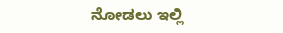ನೋಡಲು ಇಲ್ಲಿ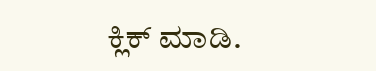ಕ್ಲಿಕ್ ಮಾಡಿ.